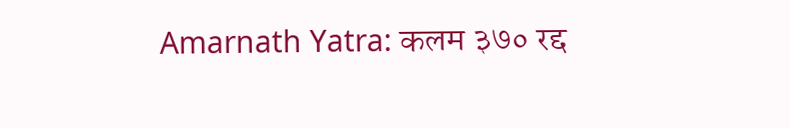Amarnath Yatra: कलम ३७० रद्द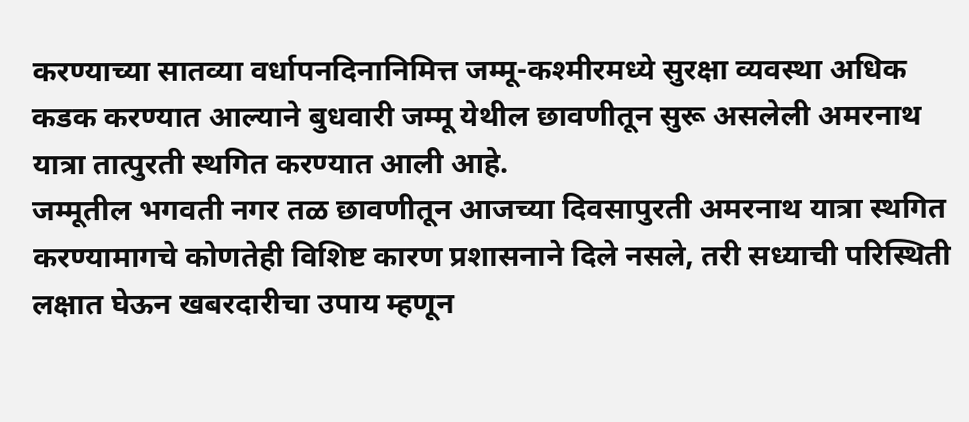करण्याच्या सातव्या वर्धापनदिनानिमित्त जम्मू-कश्मीरमध्ये सुरक्षा व्यवस्था अधिक कडक करण्यात आल्याने बुधवारी जम्मू येथील छावणीतून सुरू असलेली अमरनाथ यात्रा तात्पुरती स्थगित करण्यात आली आहे.
जम्मूतील भगवती नगर तळ छावणीतून आजच्या दिवसापुरती अमरनाथ यात्रा स्थगित करण्यामागचे कोणतेही विशिष्ट कारण प्रशासनाने दिले नसले, तरी सध्याची परिस्थिती लक्षात घेऊन खबरदारीचा उपाय म्हणून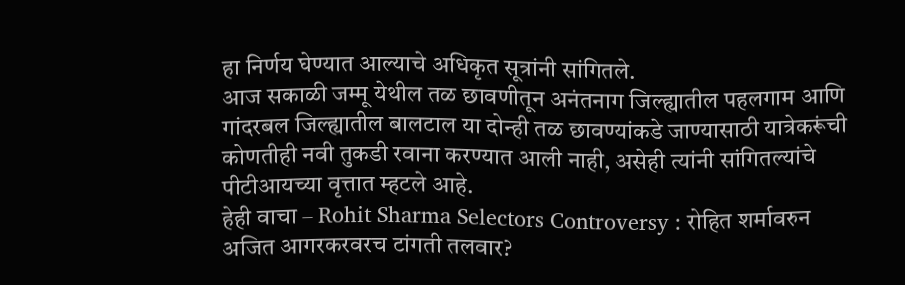हा निर्णय घेण्यात आल्याचे अधिकृत सूत्रांनी सांगितले.
आज सकाळी जम्मू येथील तळ छावणीतून अनंतनाग जिल्ह्यातील पहलगाम आणि गांदरबल जिल्ह्यातील बालटाल या दोन्ही तळ छावण्यांकडे जाण्यासाठी यात्रेकरूंची कोणतीही नवी तुकडी रवाना करण्यात आली नाही, असेही त्यांनी सांगितल्यांचे पीटीआयच्या वृत्तात म्हटले आहे.
हेही वाचा – Rohit Sharma Selectors Controversy : रोहित शर्मावरुन अजित आगरकरवरच टांगती तलवार?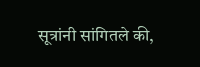सूत्रांनी सांगितले की,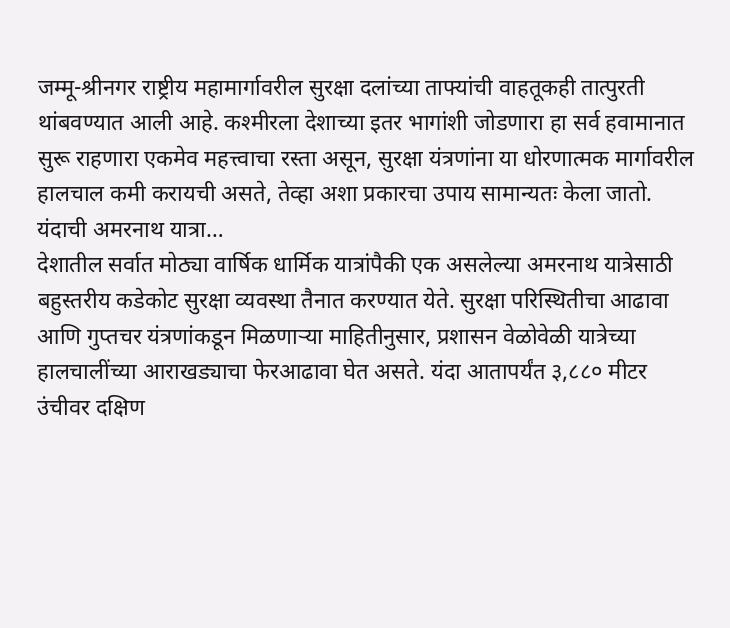जम्मू-श्रीनगर राष्ट्रीय महामार्गावरील सुरक्षा दलांच्या ताफ्यांची वाहतूकही तात्पुरती थांबवण्यात आली आहे. कश्मीरला देशाच्या इतर भागांशी जोडणारा हा सर्व हवामानात सुरू राहणारा एकमेव महत्त्वाचा रस्ता असून, सुरक्षा यंत्रणांना या धोरणात्मक मार्गावरील हालचाल कमी करायची असते, तेव्हा अशा प्रकारचा उपाय सामान्यतः केला जातो.
यंदाची अमरनाथ यात्रा…
देशातील सर्वात मोठ्या वार्षिक धार्मिक यात्रांपैकी एक असलेल्या अमरनाथ यात्रेसाठी बहुस्तरीय कडेकोट सुरक्षा व्यवस्था तैनात करण्यात येते. सुरक्षा परिस्थितीचा आढावा आणि गुप्तचर यंत्रणांकडून मिळणाऱ्या माहितीनुसार, प्रशासन वेळोवेळी यात्रेच्या हालचालींच्या आराखड्याचा फेरआढावा घेत असते. यंदा आतापर्यंत ३,८८० मीटर उंचीवर दक्षिण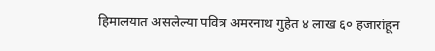हिमालयात असलेल्या पवित्र अमरनाथ गुहेत ४ लाख ६० हजारांहून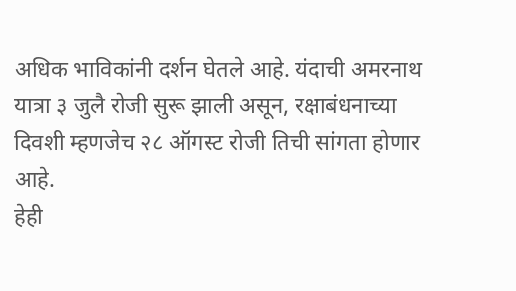अधिक भाविकांनी दर्शन घेतले आहे. यंदाची अमरनाथ यात्रा ३ जुलै रोजी सुरू झाली असून, रक्षाबंधनाच्या दिवशी म्हणजेच २८ ऑगस्ट रोजी तिची सांगता होणार आहे.
हेही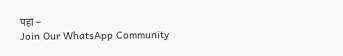पहा –
Join Our WhatsApp Community